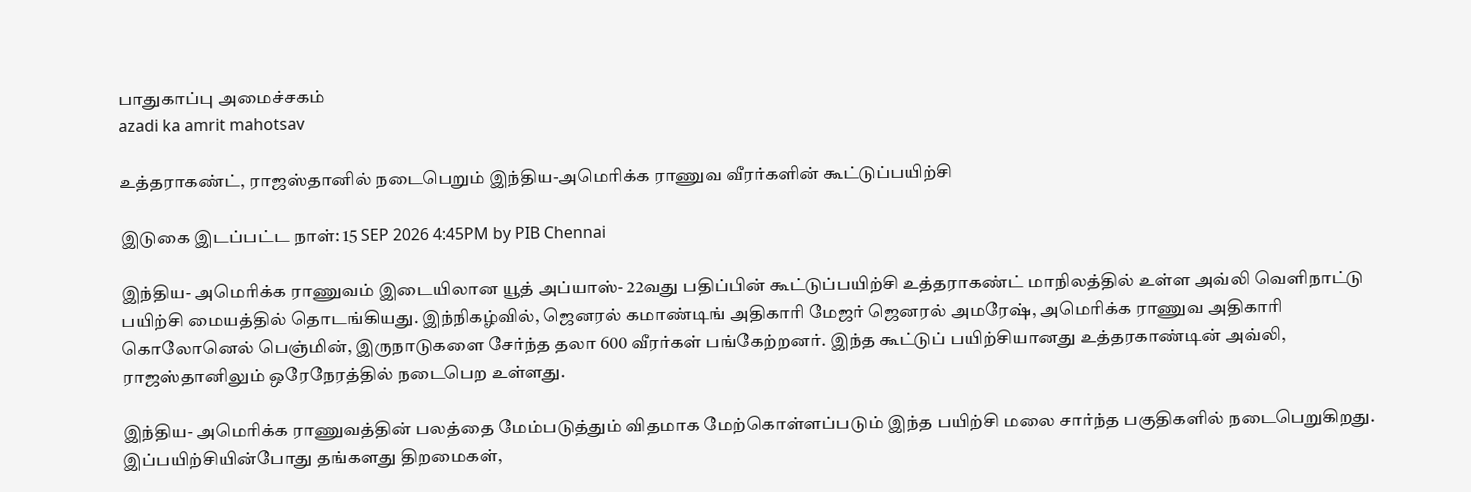பாதுகாப்பு அமைச்சகம்
azadi ka amrit mahotsav

உத்தராகண்ட், ராஜஸ்தானில் நடைபெறும் இந்திய-அமெரிக்க ராணுவ வீரர்களின் கூட்டுப்பயிற்சி

இடுகை இடப்பட்ட நாள்: 15 SEP 2026 4:45PM by PIB Chennai

இந்திய- அமெரிக்க ராணுவம் இடையிலான யூத் அப்யாஸ்- 22வது பதிப்பின் கூட்டுப்பயிற்சி உத்தராகண்ட் மாநிலத்தில் உள்ள அவ்லி வெளிநாட்டு பயிற்சி மையத்தில் தொடங்கியது. இந்நிகழ்வில், ஜெனரல் கமாண்டிங் அதிகாரி மேஜர் ஜெனரல் அமரேஷ், அமெரிக்க ராணுவ அதிகாரி கொலோனெல் பெஞ்மின், இருநாடுகளை சேர்ந்த தலா 600 வீரர்கள் பங்கேற்றனர். இந்த கூட்டுப் பயிற்சியானது உத்தரகாண்டின் அவ்லி, ராஜஸ்தானிலும் ஒரேநேரத்தில் நடைபெற உள்ளது.

இந்திய- அமெரிக்க ராணுவத்தின் பலத்தை மேம்படுத்தும் விதமாக மேற்கொள்ளப்படும் இந்த பயிற்சி மலை சார்ந்த பகுதிகளில் நடைபெறுகிறது. இப்பயிற்சியின்போது தங்களது திறமைகள்,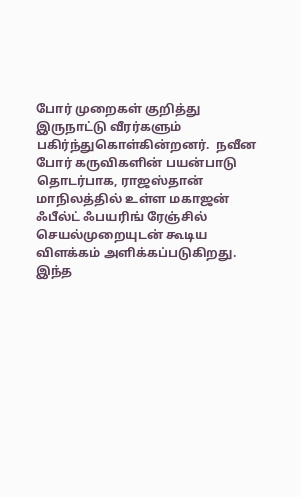போர் முறைகள் குறித்து இருநாட்டு வீரர்களும் பகிர்ந்துகொள்கின்றனர்.  நவீன போர் கருவிகளின் பயன்பாடு தொடர்பாக, ராஜஸ்தான் மாநிலத்தில் உள்ள மகாஜன் ஃபீல்ட் ஃபயரிங் ரேஞ்சில் செயல்முறையுடன் கூடிய விளக்கம் அளிக்கப்படுகிறது. இந்த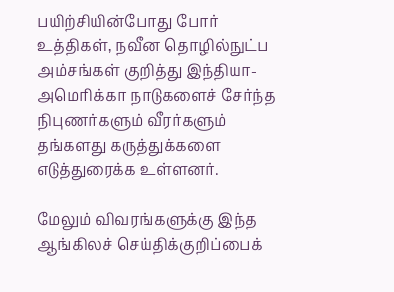பயிற்சியின்போது போர் உத்திகள், நவீன தொழில்நுட்ப அம்சங்கள் குறித்து இந்தியா- அமெரிக்கா நாடுகளைச் சேர்ந்த நிபுணர்களும் வீரர்களும் தங்களது கருத்துக்களை எடுத்துரைக்க உள்ளனர்.

மேலும் விவரங்களுக்கு இந்த ஆங்கிலச் செய்திக்குறிப்பைக்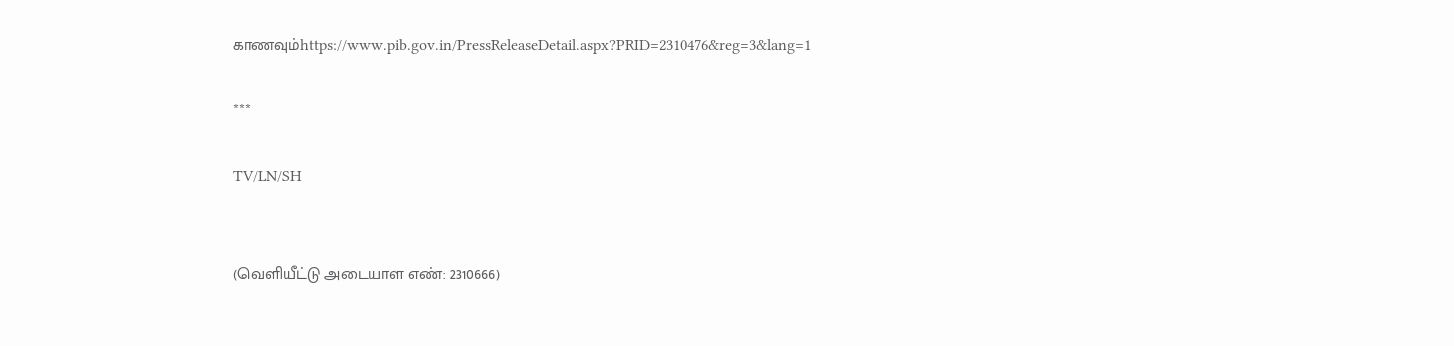காணவும்https://www.pib.gov.in/PressReleaseDetail.aspx?PRID=2310476&reg=3&lang=1

***

TV/LN/SH


(வெளியீட்டு அடையாள எண்: 2310666)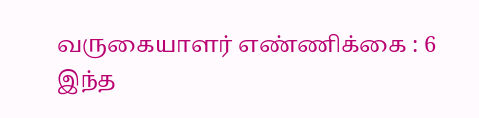வருகையாளர் எண்ணிக்கை : 6
இந்த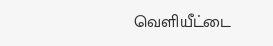வெளியீட்டை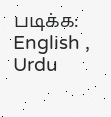படிக்க: English , Urdu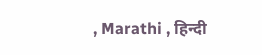, Marathi , हिन्दी